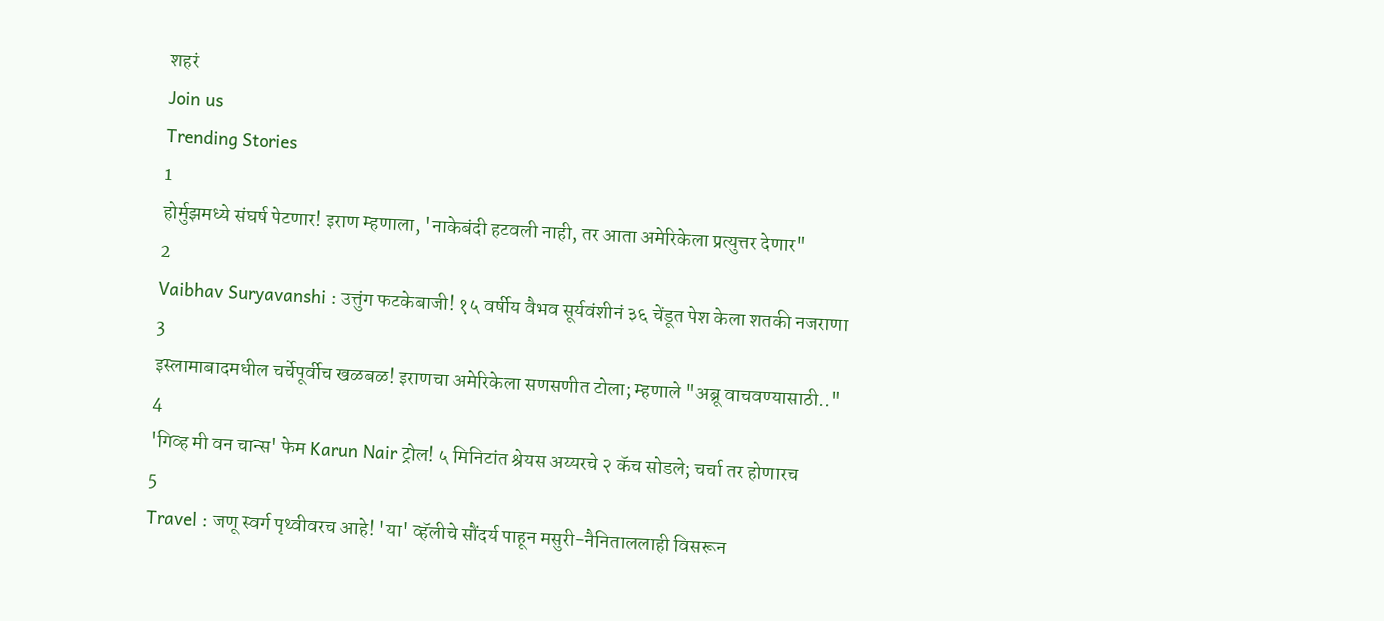शहरं
Join us
Trending Stories
1
होर्मुझमध्ये संघर्ष पेटणार! इराण म्हणाला, 'नाकेबंदी हटवली नाही, तर आता अमेरिकेला प्रत्युत्तर देणार"
2
Vaibhav Suryavanshi : उत्तुंग फटकेबाजी! १५ वर्षीय वैभव सूर्यवंशीनं ३६ चेंडूत पेश केला शतकी नजराणा
3
इस्लामाबादमधील चर्चेपूर्वीच खळबळ! इराणचा अमेरिकेला सणसणीत टोला; म्हणाले "अब्रू वाचवण्यासाठी.."
4
'गिव्ह मी वन चान्स' फेम Karun Nair ट्रोल! ५ मिनिटांत श्रेयस अय्यरचे २ कॅच सोडले; चर्चा तर होणारच
5
Travel : जणू स्वर्ग पृथ्वीवरच आहे! 'या' व्हॅलीचे सौंदर्य पाहून मसुरी-नैनिताललाही विसरून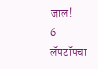जाल!
6
लॅपटॉपचा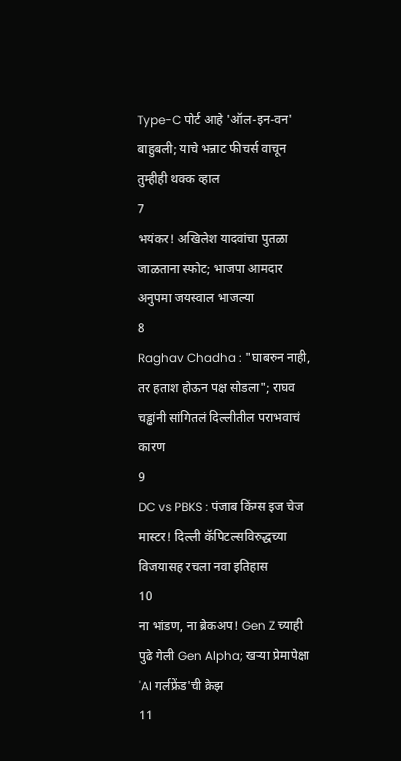Type-C पोर्ट आहे 'ऑल-इन-वन' बाहुबली; याचे भन्नाट फीचर्स वाचून तुम्हीही थक्क व्हाल
7
भयंकर! अखिलेश यादवांचा पुतळा जाळताना स्फोट; भाजपा आमदार अनुपमा जयस्वाल भाजल्या
8
Raghav Chadha : "घाबरुन नाही, तर हताश होऊन पक्ष सोडला"; राघव चड्ढांनी सांगितलं दिल्लीतील पराभवाचं कारण
9
DC vs PBKS : पंजाब किंग्स इज चेज मास्टर! दिल्ली कॅपिटल्सविरुद्धच्या विजयासह रचला नवा इतिहास
10
ना भांडण, ना ब्रेकअप! Gen Z च्याही पुढे गेली Gen Alpha; खऱ्या प्रेमापेक्षा 'AI गर्लफ्रेंड'ची क्रेझ
11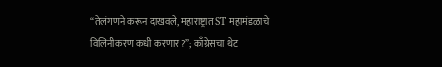“तेलंगणने करून दाखवले, महाराष्ट्रात ST महामंडळाचे विलिनीकरण कधी करणार?”; काँग्रेसचा थेट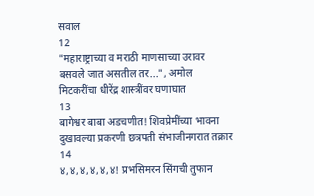सवाल
12
"महाराष्ट्राच्या व मराठी माणसाच्या उरावर बसवले जात असतील तर...", अमोल मिटकरींचा धीरेंद्र शास्त्रींवर घणाघात
13
बागेश्वर बाबा अडचणीत! शिवप्रेमींच्या भावना दुखावल्या प्रकरणी छत्रपती संभाजीनगरात तक्रार
14
४,४,४,४,४,४! प्रभसिमरन सिंगची तुफान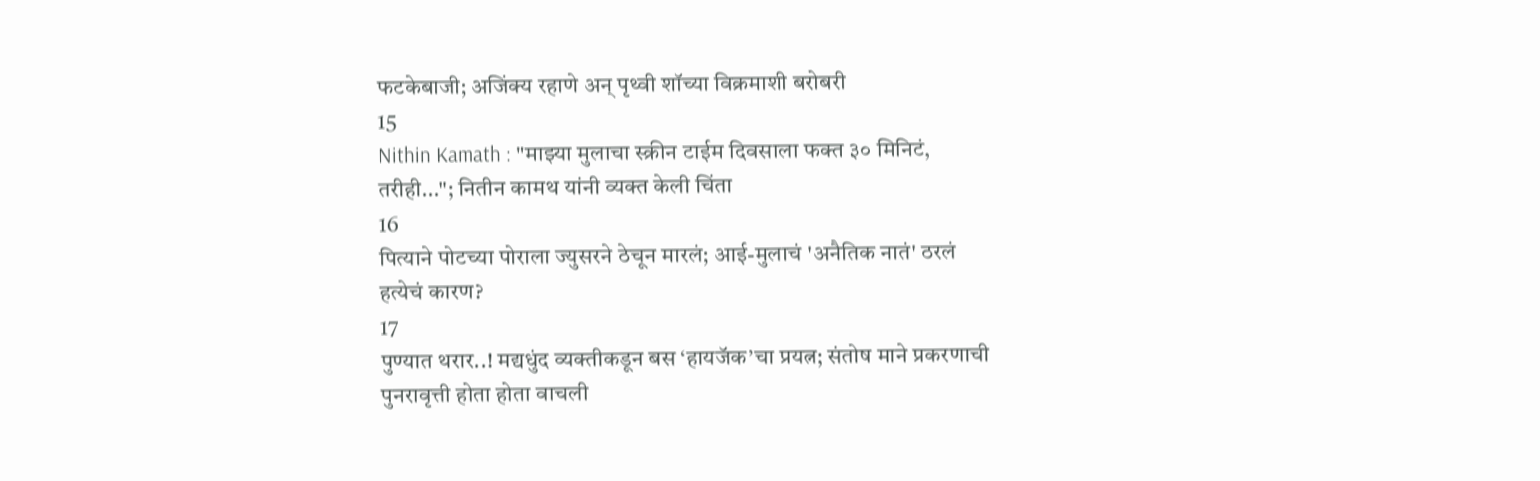फटकेबाजी; अजिंक्य रहाणे अन् पृथ्वी शॉच्या विक्रमाशी बरोबरी
15
Nithin Kamath : "माझ्या मुलाचा स्क्रीन टाईम दिवसाला फक्त ३० मिनिटं, तरीही..."; नितीन कामथ यांनी व्यक्त केली चिंता
16
पित्याने पोटच्या पोराला ज्युसरने ठेचून मारलं; आई-मुलाचं 'अनैतिक नातं' ठरलं हत्येचं कारण?
17
पुण्यात थरार..! मद्यधुंद व्यक्तीकडून बस ‘हायजॅक’चा प्रयत्न; संतोष माने प्रकरणाची पुनरावृत्ती होता होता वाचली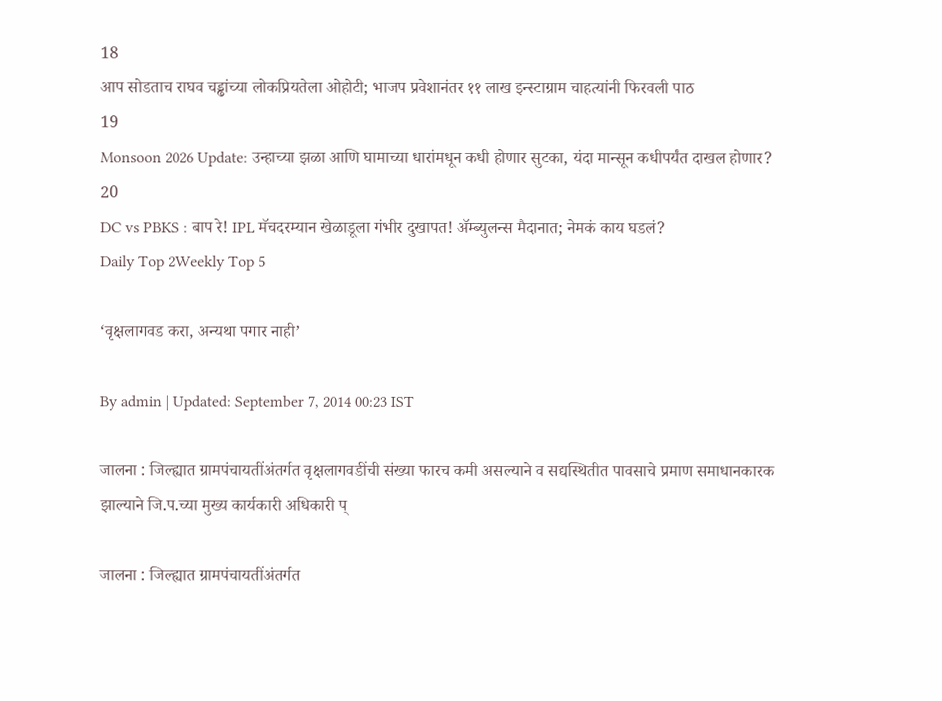18
आप सोडताच राघव चड्ढांच्या लोकप्रियतेला ओहोटी; भाजप प्रवेशानंतर ११ लाख इन्स्टाग्राम चाहत्यांनी फिरवली पाठ
19
Monsoon 2026 Update: उन्हाच्या झळा आणि घामाच्या धारांमधून कधी होणार सुटका, यंदा मान्सून कधीपर्यंत दाखल होणार?
20
DC vs PBKS : बाप रे! IPL मॅचदरम्यान खेळाडूला गंभीर दुखापत! ॲम्ब्युलन्स मैदानात; नेमकं काय घडलं?
Daily Top 2Weekly Top 5

‘वृक्षलागवड करा, अन्यथा पगार नाही’

By admin | Updated: September 7, 2014 00:23 IST

जालना : जिल्ह्यात ग्रामपंचायतींअंतर्गत वृक्षलागवडींची संख्या फारच कमी असल्याने व सद्यस्थितीत पावसाचे प्रमाण समाधानकारक झाल्याने जि.प.च्या मुख्य कार्यकारी अधिकारी प्

जालना : जिल्ह्यात ग्रामपंचायतींअंतर्गत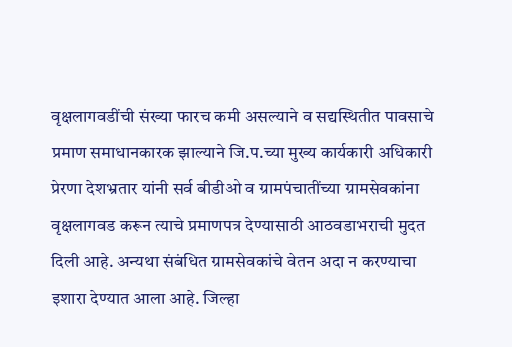वृक्षलागवडींची संख्या फारच कमी असल्याने व सद्यस्थितीत पावसाचे प्रमाण समाधानकारक झाल्याने जि.प.च्या मुख्य कार्यकारी अधिकारी प्रेरणा देशभ्रतार यांनी सर्व बीडीओ व ग्रामपंचातींच्या ग्रामसेवकांना वृक्षलागवड करून त्याचे प्रमाणपत्र देण्यासाठी आठवडाभराची मुदत दिली आहे. अन्यथा संबंधित ग्रामसेवकांचे वेतन अदा न करण्याचा इशारा देण्यात आला आहे. जिल्हा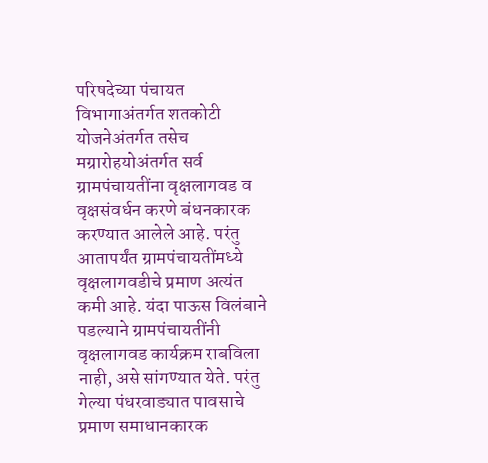परिषदेच्या पंचायत विभागाअंतर्गत शतकोटी योजनेअंतर्गत तसेच मग्रारोहयोअंतर्गत सर्व ग्रामपंचायतींना वृक्षलागवड व वृक्षसंवर्धन करणे बंधनकारक करण्यात आलेले आहे. परंतु आतापर्यंत ग्रामपंचायतींमध्ये वृक्षलागवडीचे प्रमाण अत्यंत कमी आहे. यंदा पाऊस विलंबाने पडल्याने ग्रामपंचायतींनी वृक्षलागवड कार्यक्रम राबविला नाही, असे सांगण्यात येते. परंतु गेल्या पंधरवाड्यात पावसाचे प्रमाण समाधानकारक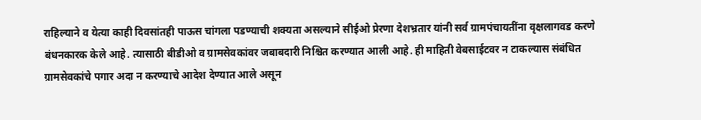राहिल्याने व येत्या काही दिवसांतही पाऊस चांगला पडण्याची शक्यता असल्याने सीईओ प्रेरणा देशभ्रतार यांनी सर्व ग्रामपंचायतींना वृक्षलागवड करणे बंधनकारक केले आहे. त्यासाठी बीडीओ व ग्रामसेवकांवर जबाबदारी निश्चित करण्यात आली आहे. ही माहिती वेबसाईटवर न टाकल्यास संबंधित ग्रामसेवकांचे पगार अदा न करण्याचे आदेश देण्यात आले असून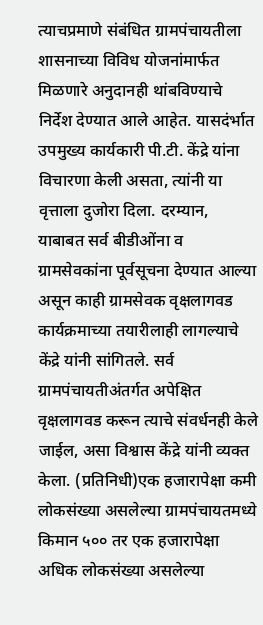त्याचप्रमाणे संबंधित ग्रामपंचायतीला शासनाच्या विविध योजनांमार्फत मिळणारे अनुदानही थांबविण्याचे निर्देश देण्यात आले आहेत. यासदंर्भात उपमुख्य कार्यकारी पी.टी. केंद्रे यांना विचारणा केली असता, त्यांनी या वृत्ताला दुजोरा दिला. दरम्यान, याबाबत सर्व बीडीओंना व ग्रामसेवकांना पूर्वसूचना देण्यात आल्या असून काही ग्रामसेवक वृक्षलागवड कार्यक्रमाच्या तयारीलाही लागल्याचे केंद्रे यांनी सांगितले. सर्व ग्रामपंचायतीअंतर्गत अपेक्षित वृक्षलागवड करून त्याचे संवर्धनही केले जाईल, असा विश्वास केंद्रे यांनी व्यक्त केला. (प्रतिनिधी)एक हजारापेक्षा कमी लोकसंख्या असलेल्या ग्रामपंचायतमध्ये किमान ५०० तर एक हजारापेक्षा अधिक लोकसंख्या असलेल्या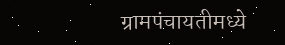ग्रामपंचायतीमध्ये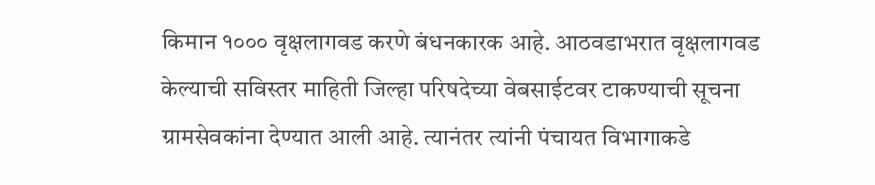किमान १००० वृक्षलागवड करणे बंधनकारक आहे. आठवडाभरात वृक्षलागवड केल्याची सविस्तर माहिती जिल्हा परिषदेच्या वेबसाईटवर टाकण्याची सूचना ग्रामसेवकांना देण्यात आली आहे. त्यानंतर त्यांनी पंचायत विभागाकडे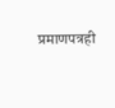प्रमाणपत्रही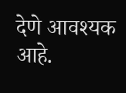देणे आवश्यक आहे.